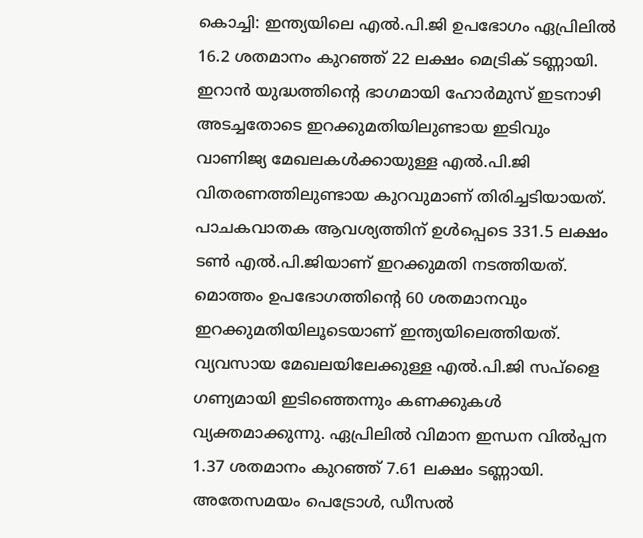കൊച്ചി: ഇന്ത്യയിലെ എൽ.പി.ജി ഉപഭോഗം ഏപ്രിലിൽ 16.2 ശതമാനം കുറഞ്ഞ് 22 ലക്ഷം മെട്രിക് ടണ്ണായി. ഇറാൻ യുദ്ധത്തിന്റെ ഭാഗമായി ഹോർമുസ് ഇടനാഴി അടച്ചതോടെ ഇറക്കുമതിയിലുണ്ടായ ഇടിവും വാണിജ്യ മേഖലകൾക്കായുള്ള എൽ.പി.ജി വിതരണത്തിലുണ്ടായ കുറവുമാണ് തിരിച്ചടിയായത്. പാചകവാതക ആവശ്യത്തിന് ഉൾപ്പെടെ 331.5 ലക്ഷം ടൺ എൽ.പി.ജിയാണ് ഇറക്കുമതി നടത്തിയത്. മൊത്തം ഉപഭോഗത്തിന്റെ 60 ശതമാനവും ഇറക്കുമതിയിലൂടെയാണ് ഇന്ത്യയിലെത്തിയത്. വ്യവസായ മേഖലയിലേക്കുള്ള എൽ.പി.ജി സപ്ളൈ ഗണ്യമായി ഇടിഞ്ഞെന്നും കണക്കുകൾ വ്യക്തമാക്കുന്നു. ഏപ്രിലിൽ വിമാന ഇന്ധന വിൽപ്പന 1.37 ശതമാനം കുറഞ്ഞ് 7.61 ലക്ഷം ടണ്ണായി. അതേസമയം പെട്രോൾ, ഡീസൽ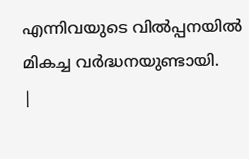എന്നിവയുടെ വിൽപ്പനയിൽ മികച്ച വർദ്ധനയുണ്ടായി.
|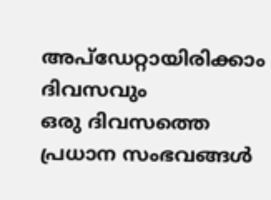അപ്ഡേറ്റായിരിക്കാം ദിവസവും
ഒരു ദിവസത്തെ പ്രധാന സംഭവങ്ങൾ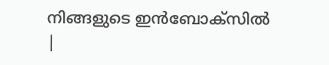നിങ്ങളുടെ ഇൻബോക്സിൽ |